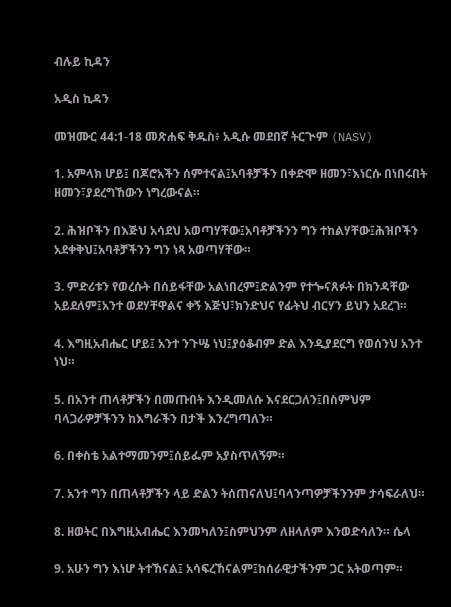ብሉይ ኪዳን

አዲስ ኪዳን

መዝሙር 44:1-18 መጽሐፍ ቅዱስ፥ አዲሱ መደበኛ ትርጒም (NASV)

1. አምላክ ሆይ፤ በጆሮአችን ሰምተናል፤አባቶቻችን በቀድሞ ዘመን፣እነርሱ በነበሩበት ዘመን፣ያደረግኸውን ነግረውናል።

2. ሕዝቦችን በእጅህ አሳደህ አወጣሃቸው፤አባቶቻችንን ግን ተከልሃቸው፤ሕዝቦችን አደቀቅህ፤አባቶቻችንን ግን ነጻ አወጣሃቸው።

3. ምድሪቱን የወረሱት በሰይፋቸው አልነበረም፤ድልንም የተጐናጸፉት በክንዳቸው አይደለም፤አንተ ወደሃቸዋልና ቀኝ እጅህ፣ክንድህና የፊትህ ብርሃን ይህን አደረገ።

4. እግዚአብሔር ሆይ፤ አንተ ንጉሤ ነህ፤ያዕቆብም ድል እንዲያደርግ የወሰንህ አንተ ነህ።

5. በአንተ ጠላቶቻችን በመጡበት እንዲመለሱ እናደርጋለን፤በስምህም ባላጋራዎቻችንን ከእግራችን በታች እንረግጣለን።

6. በቀስቴ አልተማመንም፤ሰይፌም አያስጥለኝም።

7. አንተ ግን በጠላቶቻችን ላይ ድልን ትሰጠናለህ፤ባላንጣዎቻችንንም ታሳፍራለህ።

8. ዘወትር በእግዚአብሔር እንመካለን፤ስምህንም ለዘላለም እንወድሳለን። ሴላ

9. አሁን ግን እነሆ ትተኸናል፤ አሳፍረኸናልም፤ከሰራዊታችንም ጋር አትወጣም።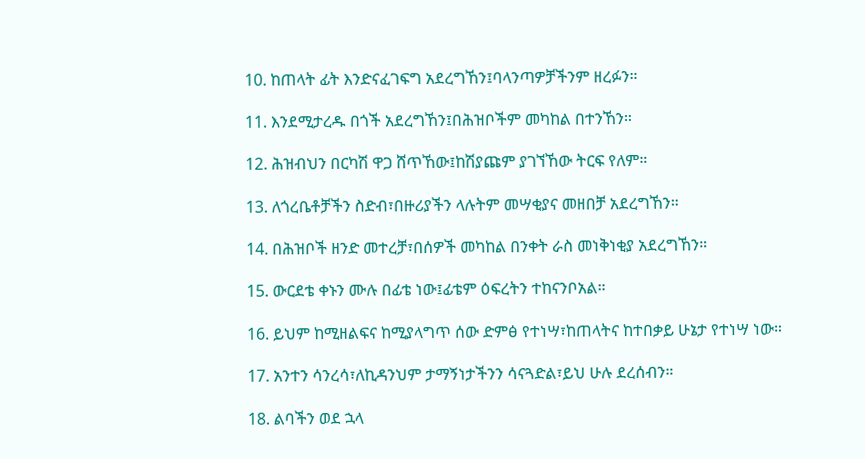10. ከጠላት ፊት እንድናፈገፍግ አደረግኸን፤ባላንጣዎቻችንም ዘረፉን።

11. እንደሚታረዱ በጎች አደረግኸን፤በሕዝቦችም መካከል በተንኸን።

12. ሕዝብህን በርካሽ ዋጋ ሸጥኸው፤ከሽያጩም ያገኘኸው ትርፍ የለም።

13. ለጎረቤቶቻችን ስድብ፣በዙሪያችን ላሉትም መሣቂያና መዘበቻ አደረግኸን።

14. በሕዝቦች ዘንድ መተረቻ፣በሰዎች መካከል በንቀት ራስ መነቅነቂያ አደረግኸን።

15. ውርደቴ ቀኑን ሙሉ በፊቴ ነው፤ፊቴም ዕፍረትን ተከናንቦአል።

16. ይህም ከሚዘልፍና ከሚያላግጥ ሰው ድምፅ የተነሣ፣ከጠላትና ከተበቃይ ሁኔታ የተነሣ ነው።

17. አንተን ሳንረሳ፣ለኪዳንህም ታማኝነታችንን ሳናጓድል፣ይህ ሁሉ ደረሰብን።

18. ልባችን ወደ ኋላ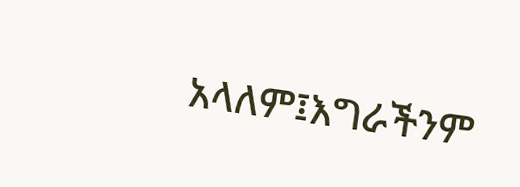አላለም፤እግራችንም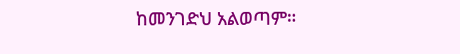ከመንገድህ አልወጣም።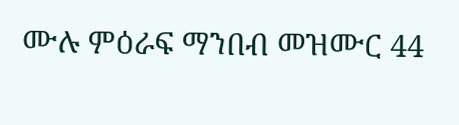ሙሉ ምዕራፍ ማንበብ መዝሙር 44